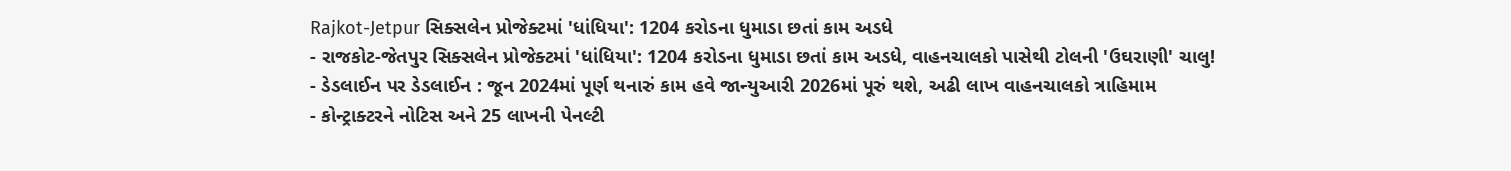Rajkot-Jetpur સિક્સલેન પ્રોજેક્ટમાં 'ધાંધિયા': 1204 કરોડના ધુમાડા છતાં કામ અડધે
- રાજકોટ-જેતપુર સિક્સલેન પ્રોજેક્ટમાં 'ધાંધિયા': 1204 કરોડના ધુમાડા છતાં કામ અડધે, વાહનચાલકો પાસેથી ટોલની 'ઉઘરાણી' ચાલુ!
- ડેડલાઈન પર ડેડલાઈન : જૂન 2024માં પૂર્ણ થનારું કામ હવે જાન્યુઆરી 2026માં પૂરું થશે, અઢી લાખ વાહનચાલકો ત્રાહિમામ
- કોન્ટ્રાક્ટરને નોટિસ અને 25 લાખની પેનલ્ટી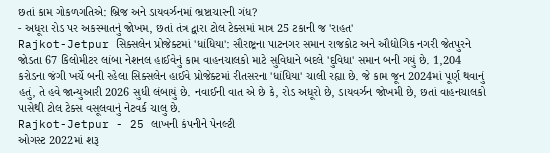છતાં કામ ગોકળગતિએ: બ્રિજ અને ડાયવર્ઝનમાં ભ્રષ્ટાચારની ગંધ?
- અધૂરા રોડ પર અકસ્માતનું જોખમ, છતાં તંત્ર દ્વારા ટોલ ટેક્સમાં માત્ર 25 ટકાની જ 'રાહત'
Rajkot-Jetpur સિક્સલેન પ્રોજેક્ટમાં 'ધાંધિયા': સૌરાષ્ટ્રના પાટનગર સમાન રાજકોટ અને ઔદ્યોગિક નગરી જેતપુરને જોડતા 67 કિલોમીટર લાંબા નેશનલ હાઈવેનું કામ વાહનચાલકો માટે સુવિધાને બદલે 'દુવિધા' સમાન બની ગયું છે. 1,204 કરોડના જંગી ખર્ચે બની રહેલા સિક્સલેન હાઈવે પ્રોજેક્ટમાં રીતસરના 'ધાંધિયા' ચાલી રહ્યા છે. જે કામ જૂન 2024માં પૂર્ણ થવાનું હતું, તે હવે જાન્યુઆરી 2026 સુધી લંબાયું છે. નવાઈની વાત એ છે કે, રોડ અધૂરો છે, ડાયવર્ઝન જોખમી છે, છતાં વાહનચાલકો પાસેથી ટોલ ટેક્સ વસૂલવાનું નેટવર્ક ચાલુ છે.
Rajkot-Jetpur - 25 લાખની કંપનીને પેનલ્ટી
ઓગસ્ટ 2022માં શરૂ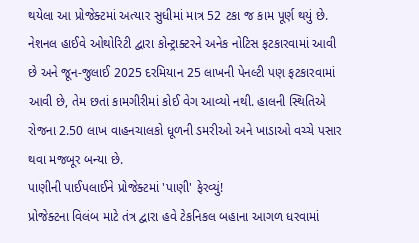થયેલા આ પ્રોજેક્ટમાં અત્યાર સુધીમાં માત્ર 52 ટકા જ કામ પૂર્ણ થયું છે. નેશનલ હાઈવે ઓથોરિટી દ્વારા કોન્ટ્રાક્ટરને અનેક નોટિસ ફટકારવામાં આવી છે અને જૂન-જુલાઈ 2025 દરમિયાન 25 લાખની પેનલ્ટી પણ ફટકારવામાં આવી છે, તેમ છતાં કામગીરીમાં કોઈ વેગ આવ્યો નથી. હાલની સ્થિતિએ રોજના 2.50 લાખ વાહનચાલકો ધૂળની ડમરીઓ અને ખાડાઓ વચ્ચે પસાર થવા મજબૂર બન્યા છે.
પાણીની પાઈપલાઈને પ્રોજેક્ટમાં 'પાણી' ફેરવ્યું!
પ્રોજેક્ટના વિલંબ માટે તંત્ર દ્વારા હવે ટેકનિકલ બહાના આગળ ધરવામાં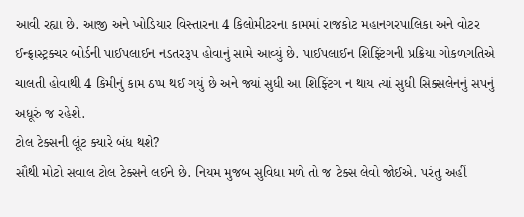આવી રહ્યા છે. આજી અને ખોડિયાર વિસ્તારના 4 કિલોમીટરના કામમાં રાજકોટ મહાનગરપાલિકા અને વોટર ઈન્ફ્રાસ્ટ્રક્ચર બોર્ડની પાઈપલાઈન નડતરરૂપ હોવાનું સામે આવ્યું છે. પાઈપલાઈન શિફ્ટિંગની પ્રક્રિયા ગોકળગતિએ ચાલતી હોવાથી 4 કિમીનું કામ ઠપ્પ થઈ ગયું છે અને જ્યાં સુધી આ શિફ્ટિંગ ન થાય ત્યાં સુધી સિક્સલેનનું સપનું અધૂરું જ રહેશે.
ટોલ ટેક્સની લૂંટ ક્યારે બંધ થશે?
સૌથી મોટો સવાલ ટોલ ટેક્સને લઈને છે. નિયમ મુજબ સુવિધા મળે તો જ ટેક્સ લેવો જોઈએ. પરંતુ અહીં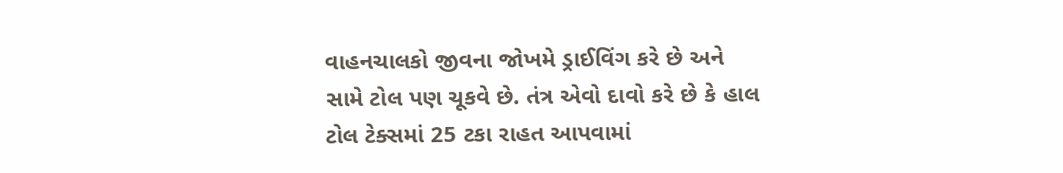વાહનચાલકો જીવના જોખમે ડ્રાઈવિંગ કરે છે અને સામે ટોલ પણ ચૂકવે છે. તંત્ર એવો દાવો કરે છે કે હાલ ટોલ ટેક્સમાં 25 ટકા રાહત આપવામાં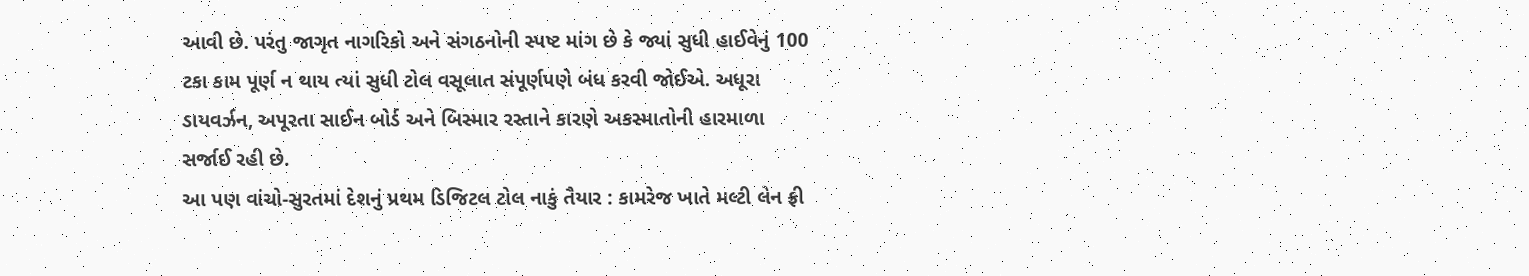આવી છે. પરંતુ જાગૃત નાગરિકો અને સંગઠનોની સ્પષ્ટ માંગ છે કે જ્યાં સુધી હાઈવેનું 100 ટકા કામ પૂર્ણ ન થાય ત્યાં સુધી ટોલ વસૂલાત સંપૂર્ણપણે બંધ કરવી જોઈએ. અધૂરા ડાયવર્ઝન, અપૂરતા સાઈન બોર્ડ અને બિસ્માર રસ્તાને કારણે અકસ્માતોની હારમાળા સર્જાઈ રહી છે.
આ પણ વાંચો-સુરતમાં દેશનું પ્રથમ ડિજિટલ ટોલ નાકું તૈયાર : કામરેજ ખાતે મલ્ટી લેન ફ્રી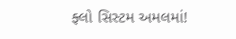ફ્લો સિસ્ટમ અમલમાં!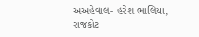અઅહેવાલ- હરેશ ભાલિયા, રાજકોટ